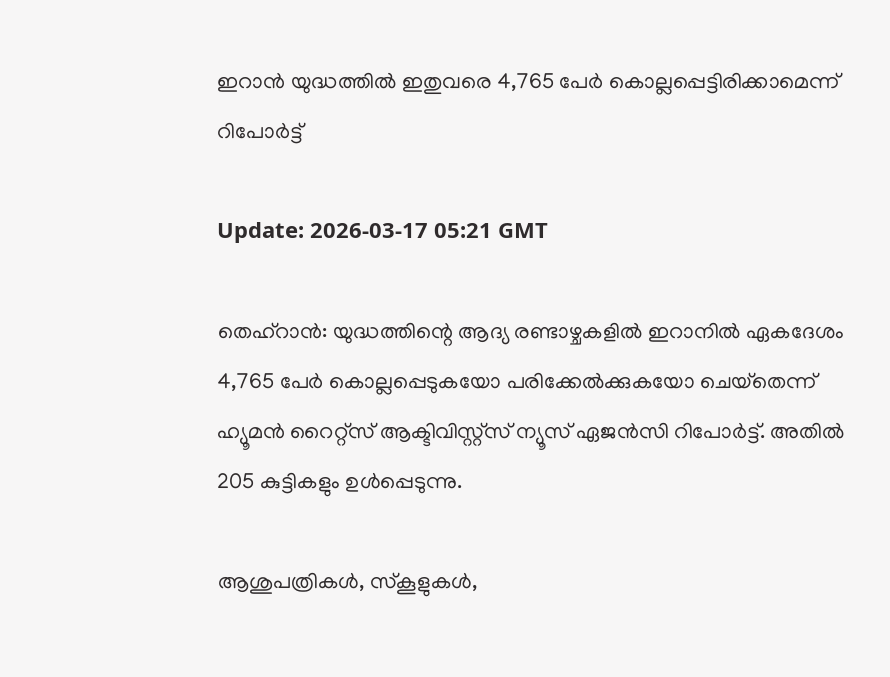ഇറാന്‍ യുദ്ധത്തില്‍ ഇതുവരെ 4,765 പേര്‍ കൊല്ലപ്പെട്ടിരിക്കാമെന്ന് റിപോര്‍ട്ട്

Update: 2026-03-17 05:21 GMT

തെഹ്‌റാന്‍: യുദ്ധത്തിന്റെ ആദ്യ രണ്ടാഴ്ചകളില്‍ ഇറാനില്‍ ഏകദേശം 4,765 പേര്‍ കൊല്ലപ്പെടുകയോ പരിക്കേല്‍ക്കുകയോ ചെയ്‌തെന്ന് ഹ്യൂമന്‍ റൈറ്റ്‌സ് ആക്ടിവിസ്റ്റ്‌സ് ന്യൂസ് ഏജന്‍സി റിപോര്‍ട്ട്. അതില്‍ 205 കുട്ടികളും ഉള്‍പ്പെടുന്നു.

ആശുപത്രികള്‍, സ്‌കൂളുകള്‍,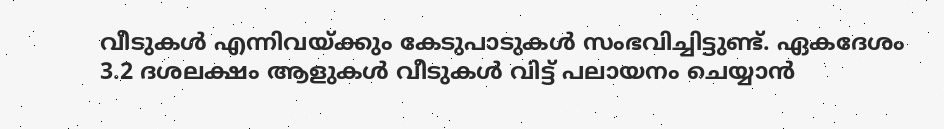വീടുകള്‍ എന്നിവയ്ക്കും കേടുപാടുകള്‍ സംഭവിച്ചിട്ടുണ്ട്. ഏകദേശം 3.2 ദശലക്ഷം ആളുകള്‍ വീടുകള്‍ വിട്ട് പലായനം ചെയ്യാന്‍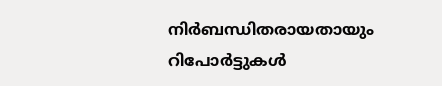നിര്‍ബന്ധിതരായതായും റിപോര്‍ട്ടുകള്‍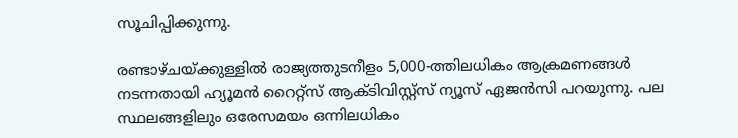സൂചിപ്പിക്കുന്നു.

രണ്ടാഴ്ചയ്ക്കുള്ളില്‍ രാജ്യത്തുടനീളം 5,000-ത്തിലധികം ആക്രമണങ്ങള്‍ നടന്നതായി ഹ്യൂമന്‍ റൈറ്റ്‌സ് ആക്ടിവിസ്റ്റ്‌സ് ന്യൂസ് ഏജന്‍സി പറയുന്നു. പല സ്ഥലങ്ങളിലും ഒരേസമയം ഒന്നിലധികം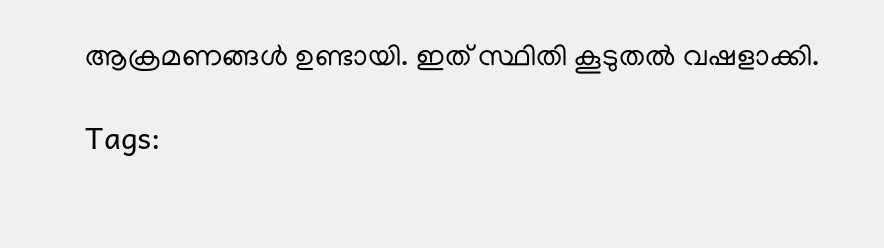ആക്രമണങ്ങള്‍ ഉണ്ടായി. ഇത് സ്ഥിതി കൂടുതല്‍ വഷളാക്കി.

Tags: